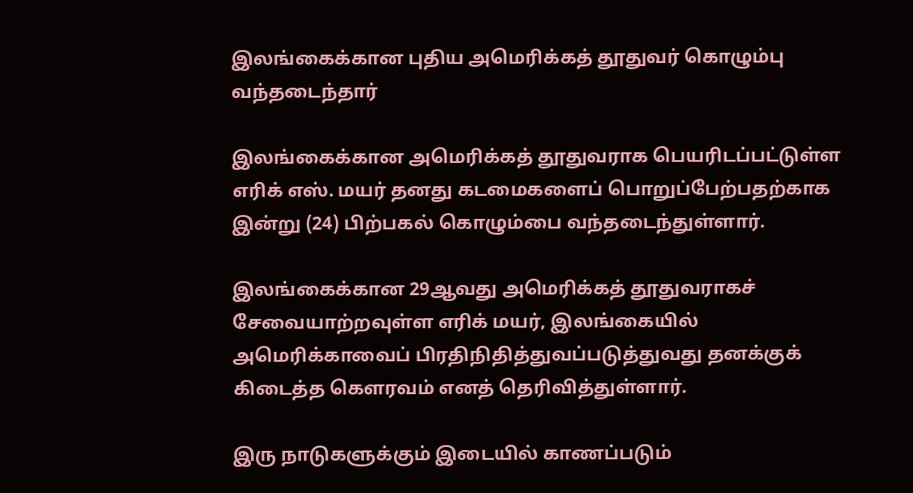இலங்கைக்கான புதிய அமெரிக்கத் தூதுவர் கொழும்பு வந்தடைந்தார்

இலங்கைக்கான அமெரிக்கத் தூதுவராக பெயரிடப்பட்டுள்ள எரிக் எஸ். மயர் தனது கடமைகளைப் பொறுப்பேற்பதற்காக இன்று (24) பிற்பகல் கொழும்பை வந்தடைந்துள்ளார்.

இலங்கைக்கான 29ஆவது அமெரிக்கத் தூதுவராகச் சேவையாற்றவுள்ள எரிக் மயர், இலங்கையில் அமெரிக்காவைப் பிரதிநிதித்துவப்படுத்துவது தனக்குக் கிடைத்த கௌரவம் எனத் தெரிவித்துள்ளார்.

இரு நாடுகளுக்கும் இடையில் காணப்படும்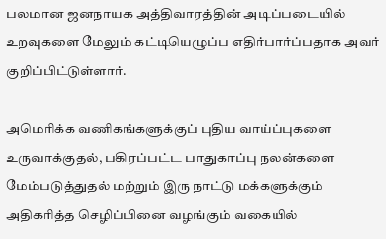பலமான ஜனநாயக அத்திவாரத்தின் அடிப்படையில் உறவுகளை மேலும் கட்டியெழுப்ப எதிர்பார்ப்பதாக அவர் குறிப்பிட்டுள்ளார்.

அமெரிக்க வணிகங்களுக்குப் புதிய வாய்ப்புகளை உருவாக்குதல், பகிரப்பட்ட பாதுகாப்பு நலன்களை மேம்படுத்துதல் மற்றும் இரு நாட்டு மக்களுக்கும் அதிகரித்த செழிப்பினை வழங்கும் வகையில்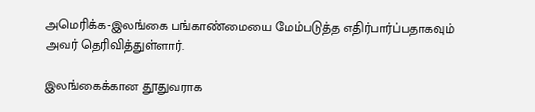அமெரிக்க-இலங்கை பங்காண்மையை மேம்படுத்த எதிர்பார்ப்பதாகவும் அவர் தெரிவித்துள்ளார்.

இலங்கைக்கான தூதுவராக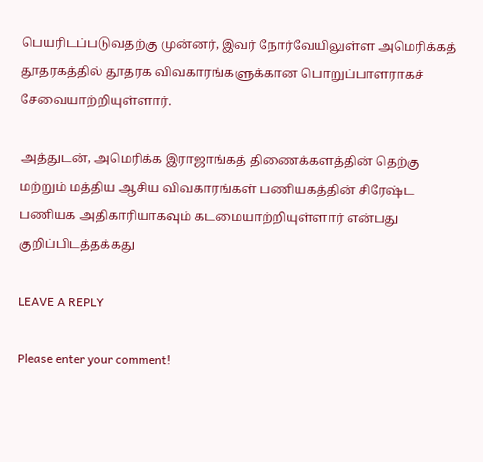பெயரிடப்படுவதற்கு முன்னர், இவர் நோர்வேயிலுள்ள அமெரிக்கத் தூதரகத்தில் தூதரக விவகாரங்களுக்கான பொறுப்பாளராகச் சேவையாற்றியுள்ளார்.

அத்துடன், அமெரிக்க இராஜாங்கத் திணைக்களத்தின் தெற்கு மற்றும் மத்திய ஆசிய விவகாரங்கள் பணியகத்தின் சிரேஷ்ட பணியக அதிகாரியாகவும் கடமையாற்றியுள்ளார் என்பது குறிப்பிடத்தக்கது

LEAVE A REPLY

Please enter your comment!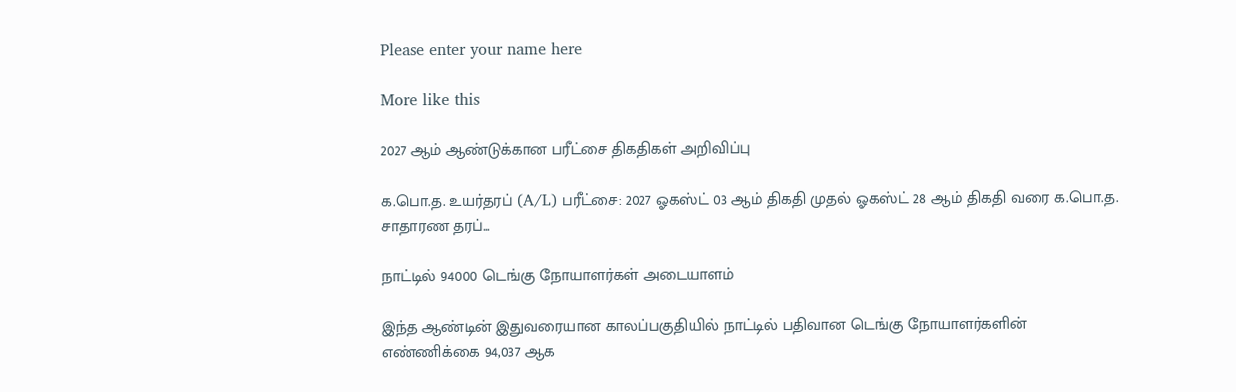Please enter your name here

More like this

2027 ஆம் ஆண்டுக்கான பரீட்சை திகதிகள் அறிவிப்பு

க.பொ.த. உயர்தரப் (A/L) பரீட்சை: 2027 ஓகஸ்ட் 03 ஆம் திகதி முதல் ஓகஸ்ட் 28 ஆம் திகதி வரை க.பொ.த. சாதாரண தரப்...

நாட்டில் 94000 டெங்கு நோயாளர்கள் அடையாளம்

இந்த ஆண்டின் இதுவரையான காலப்பகுதியில் நாட்டில் பதிவான டெங்கு நோயாளர்களின் எண்ணிக்கை 94,037 ஆக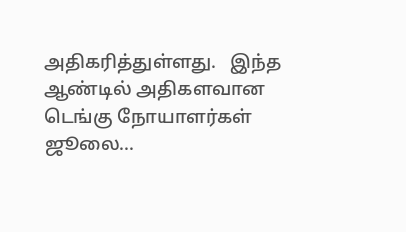அதிகரித்துள்ளது.   இந்த ஆண்டில் அதிகளவான டெங்கு நோயாளர்கள் ஜூலை...